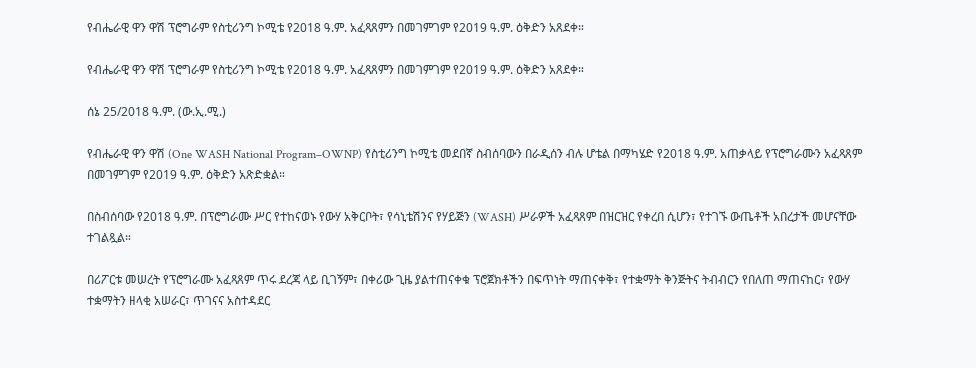የብሔራዊ ዋን ዋሽ ፕሮግራም የስቲሪንግ ኮሚቴ የ2018 ዓ.ም. አፈጻጸምን በመገምገም የ2019 ዓ.ም. ዕቅድን አጸደቀ።

የብሔራዊ ዋን ዋሽ ፕሮግራም የስቲሪንግ ኮሚቴ የ2018 ዓ.ም. አፈጻጸምን በመገምገም የ2019 ዓ.ም. ዕቅድን አጸደቀ።

ሰኔ 25/2018 ዓ.ም. (ው.ኢ.ሚ.)

የብሔራዊ ዋን ዋሽ (One WASH National Program–OWNP) የስቲሪንግ ኮሚቴ መደበኛ ስብሰባውን በራዲሰን ብሉ ሆቴል በማካሄድ የ2018 ዓ.ም. አጠቃላይ የፕሮግራሙን አፈጻጸም በመገምገም የ2019 ዓ.ም. ዕቅድን አጽድቋል።

በስብሰባው የ2018 ዓ.ም. በፕሮግራሙ ሥር የተከናወኑ የውሃ አቅርቦት፣ የሳኒቴሽንና የሃይጅን (WASH) ሥራዎች አፈጻጸም በዝርዝር የቀረበ ሲሆን፣ የተገኙ ውጤቶች አበረታች መሆናቸው ተገልጿል።

በሪፖርቱ መሠረት የፕሮግራሙ አፈጻጸም ጥሩ ደረጃ ላይ ቢገኝም፣ በቀሪው ጊዜ ያልተጠናቀቁ ፕሮጀክቶችን በፍጥነት ማጠናቀቅ፣ የተቋማት ቅንጅትና ትብብርን የበለጠ ማጠናከር፣ የውሃ ተቋማትን ዘላቂ አሠራር፣ ጥገናና አስተዳደር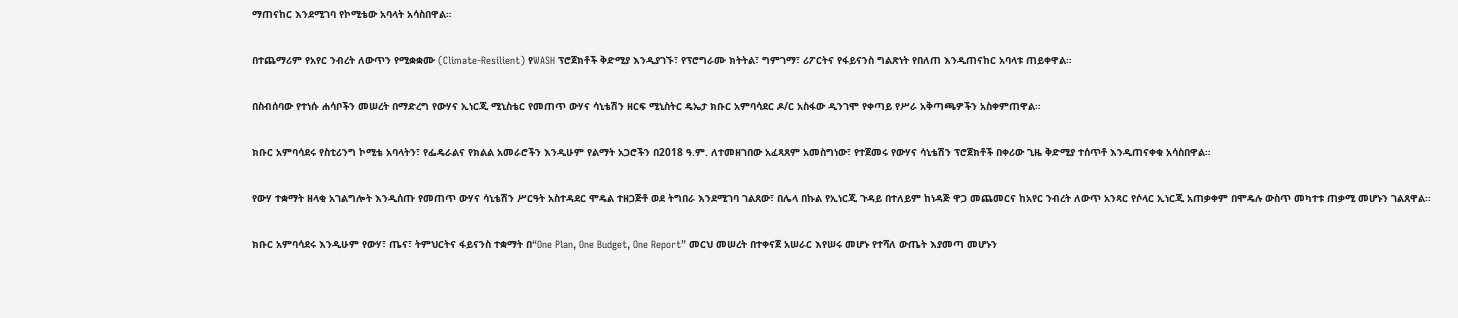ማጠናከር እንደሚገባ የኮሚቴው አባላት አሳስበዋል።

በተጨማሪም የአየር ንብረት ለውጥን የሚቋቋሙ (Climate-Resilient) የWASH ፕሮጀክቶች ቅድሚያ እንዲያገኙ፣ የፕሮግራሙ ክትትል፣ ግምገማ፣ ሪፖርትና የፋይናንስ ግልጽነት የበለጠ እንዲጠናከር አባላቱ ጠይቀዋል።

በስብሰባው የተነሱ ሐሳቦችን መሠረት በማድረግ የውሃና ኢነርጂ ሚኒስቴር የመጠጥ ውሃና ሳኒቴሽን ዘርፍ ሚኒስትር ዴኤታ ክቡር አምባሳደር ዶ/ር አስፋው ዲንገሞ የቀጣይ የሥራ አቅጣጫዎችን አስቀምጠዋል።

ክቡር አምባሳደሩ የስቲሪንግ ኮሚቴ አባላትን፣ የፌዴራልና የክልል አመራሮችን እንዲሁም የልማት አጋሮችን በ2018 ዓ.ም. ለተመዘገበው አፈጻጸም አመስግነው፣ የተጀመሩ የውሃና ሳኒቴሽን ፕሮጀክቶች በቀሪው ጊዜ ቅድሚያ ተሰጥቶ እንዲጠናቀቁ አሳስበዋል።

የውሃ ተቋማት ዘላቂ አገልግሎት እንዲሰጡ የመጠጥ ውሃና ሳኒቴሽን ሥርዓት አስተዳደር ሞዴል ተዘጋጅቶ ወደ ትግበራ እንደሚገባ ገልጸው፣ በሌላ በኩል የኢነርጂ ጉዳይ በተለይም ከነዳጅ ዋጋ መጨመርና ከአየር ንብረት ለውጥ አንጻር የሶላር ኢነርጂ አጠቃቀም በሞዴሉ ውስጥ መካተቱ ጠቃሚ መሆኑን ገልጸዋል።

ክቡር አምባሳደሩ እንዲሁም የውሃ፣ ጤና፣ ትምህርትና ፋይናንስ ተቋማት በ“One Plan, One Budget, One Report” መርህ መሠረት በተቀናጀ አሠራር እየሠሩ መሆኑ የተሻለ ውጤት እያመጣ መሆኑን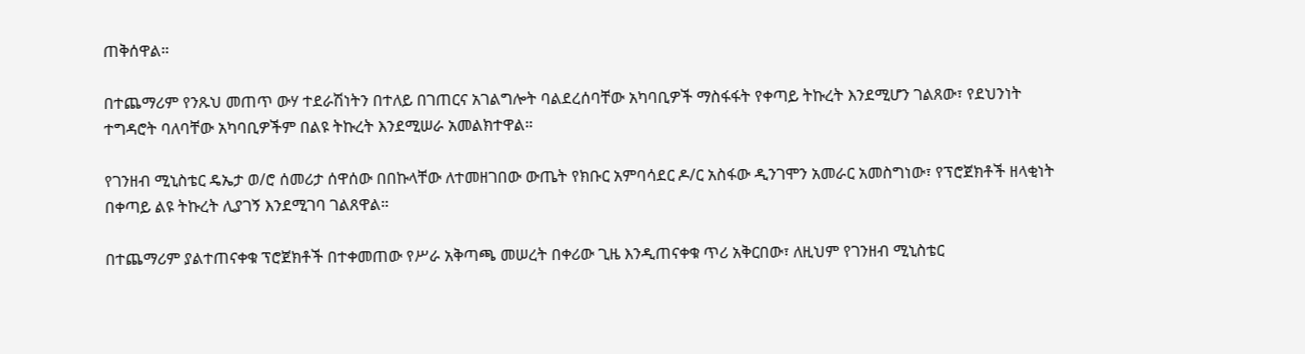ጠቅሰዋል።

በተጨማሪም የንጹህ መጠጥ ውሃ ተደራሽነትን በተለይ በገጠርና አገልግሎት ባልደረሰባቸው አካባቢዎች ማስፋፋት የቀጣይ ትኩረት እንደሚሆን ገልጸው፣ የደህንነት ተግዳሮት ባለባቸው አካባቢዎችም በልዩ ትኩረት እንደሚሠራ አመልክተዋል።

የገንዘብ ሚኒስቴር ዴኤታ ወ/ሮ ሰመሪታ ሰዋሰው በበኩላቸው ለተመዘገበው ውጤት የክቡር አምባሳደር ዶ/ር አስፋው ዲንገሞን አመራር አመስግነው፣ የፕሮጀክቶች ዘላቂነት በቀጣይ ልዩ ትኩረት ሊያገኝ እንደሚገባ ገልጸዋል።

በተጨማሪም ያልተጠናቀቁ ፕሮጀክቶች በተቀመጠው የሥራ አቅጣጫ መሠረት በቀሪው ጊዜ እንዲጠናቀቁ ጥሪ አቅርበው፣ ለዚህም የገንዘብ ሚኒስቴር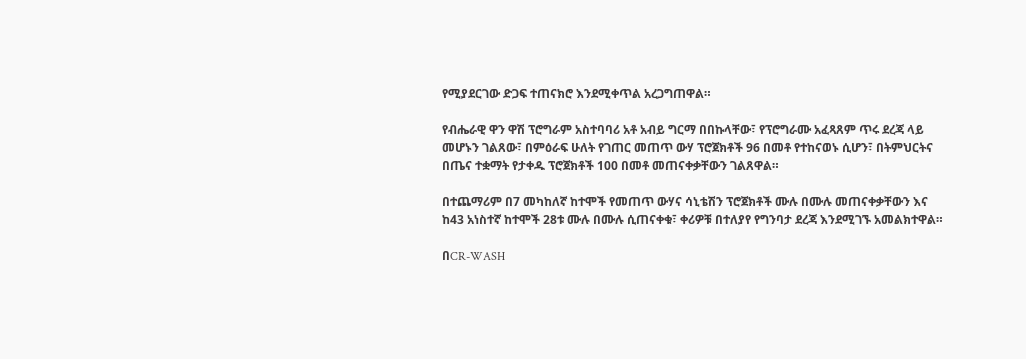የሚያደርገው ድጋፍ ተጠናክሮ እንደሚቀጥል አረጋግጠዋል።

የብሔራዊ ዋን ዋሽ ፕሮግራም አስተባባሪ አቶ አብይ ግርማ በበኩላቸው፣ የፕሮግራሙ አፈጻጸም ጥሩ ደረጃ ላይ መሆኑን ገልጸው፣ በምዕራፍ ሁለት የገጠር መጠጥ ውሃ ፕሮጀክቶች 96 በመቶ የተከናወኑ ሲሆን፣ በትምህርትና በጤና ተቋማት የታቀዱ ፕሮጀክቶች 100 በመቶ መጠናቀቃቸውን ገልጸዋል።

በተጨማሪም በ7 መካከለኛ ከተሞች የመጠጥ ውሃና ሳኒቴሽን ፕሮጀክቶች ሙሉ በሙሉ መጠናቀቃቸውን እና ከ43 አነስተኛ ከተሞች 28ቱ ሙሉ በሙሉ ሲጠናቀቁ፣ ቀሪዎቹ በተለያየ የግንባታ ደረጃ እንደሚገኙ አመልክተዋል።

በCR-WASH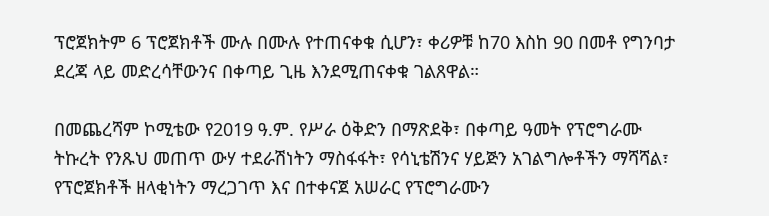ፕሮጀክትም 6 ፕሮጀክቶች ሙሉ በሙሉ የተጠናቀቁ ሲሆን፣ ቀሪዎቹ ከ70 እስከ 90 በመቶ የግንባታ ደረጃ ላይ መድረሳቸውንና በቀጣይ ጊዜ እንደሚጠናቀቁ ገልጸዋል።

በመጨረሻም ኮሚቴው የ2019 ዓ.ም. የሥራ ዕቅድን በማጽደቅ፣ በቀጣይ ዓመት የፕሮግራሙ ትኩረት የንጹህ መጠጥ ውሃ ተደራሽነትን ማስፋፋት፣ የሳኒቴሽንና ሃይጅን አገልግሎቶችን ማሻሻል፣ የፕሮጀክቶች ዘላቂነትን ማረጋገጥ እና በተቀናጀ አሠራር የፕሮግራሙን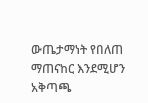ውጤታማነት የበለጠ ማጠናከር እንደሚሆን አቅጣጫ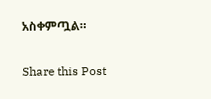አስቀምጧል።

Share this Post